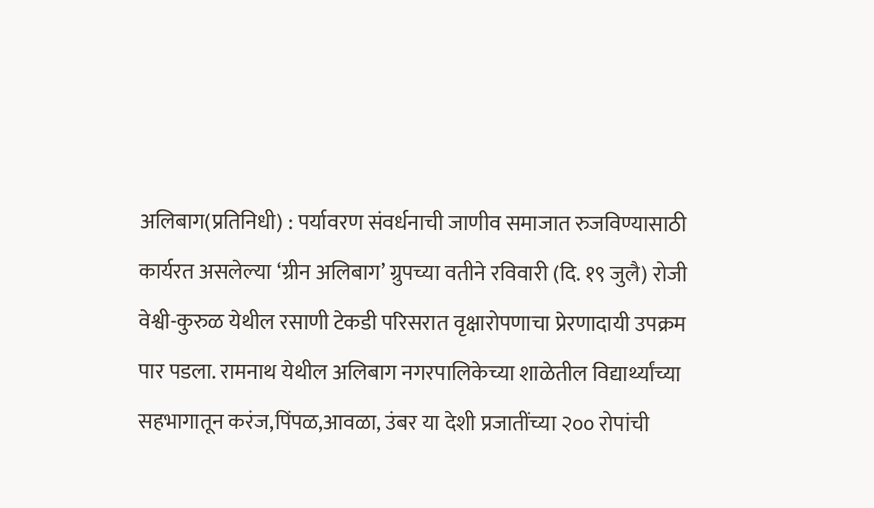अलिबाग(प्रतिनिधी) : पर्यावरण संवर्धनाची जाणीव समाजात रुजविण्यासाठी कार्यरत असलेल्या ‘ग्रीन अलिबाग’ ग्रुपच्या वतीने रविवारी (दि. १९ जुलै) रोजी वेश्वी-कुरुळ येथील रसाणी टेकडी परिसरात वृक्षारोपणाचा प्रेरणादायी उपक्रम पार पडला. रामनाथ येथील अलिबाग नगरपालिकेच्या शाळेतील विद्यार्थ्यांच्या सहभागातून करंज,पिंपळ,आवळा, उंबर या देशी प्रजातींच्या २०० रोपांची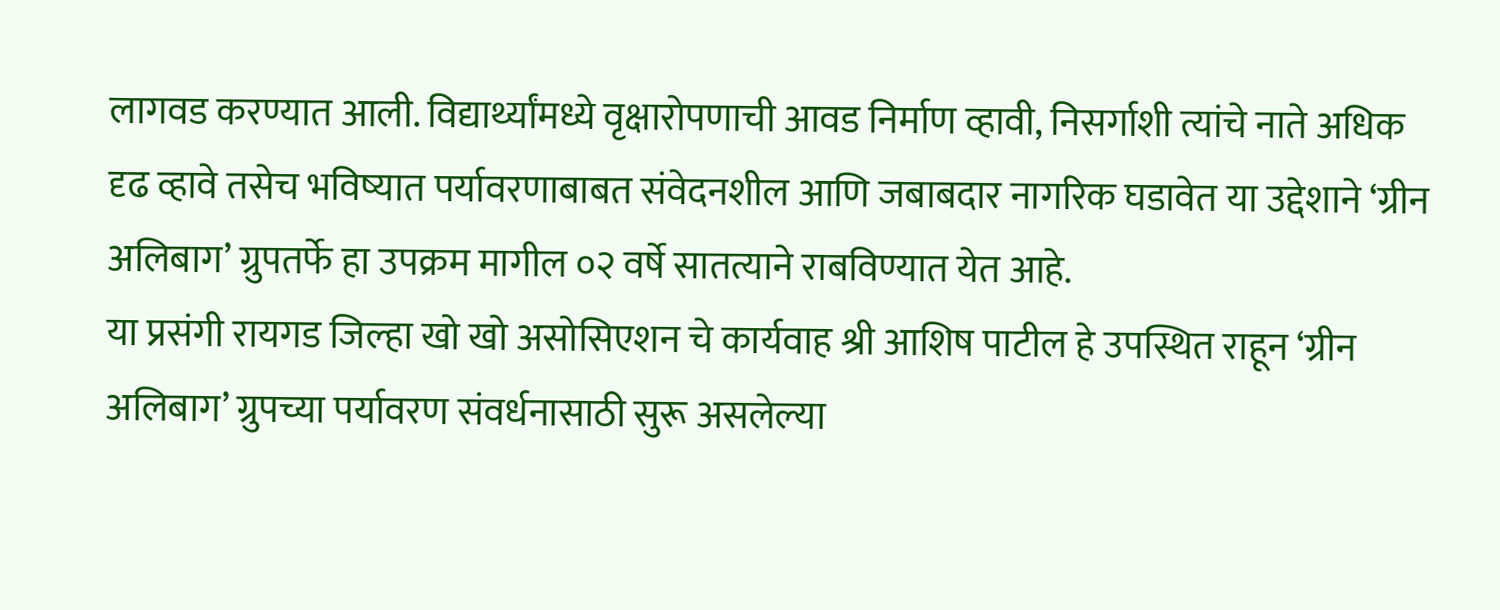लागवड करण्यात आली. विद्यार्थ्यांमध्ये वृक्षारोपणाची आवड निर्माण व्हावी, निसर्गाशी त्यांचे नाते अधिक दृढ व्हावे तसेच भविष्यात पर्यावरणाबाबत संवेदनशील आणि जबाबदार नागरिक घडावेत या उद्देशाने ‘ग्रीन अलिबाग’ ग्रुपतर्फे हा उपक्रम मागील ०२ वर्षे सातत्याने राबविण्यात येत आहे.
या प्रसंगी रायगड जिल्हा खो खो असोसिएशन चे कार्यवाह श्री आशिष पाटील हे उपस्थित राहून ‘ग्रीन अलिबाग’ ग्रुपच्या पर्यावरण संवर्धनासाठी सुरू असलेल्या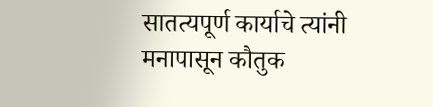सातत्यपूर्ण कार्याचे त्यांनी मनापासून कौतुक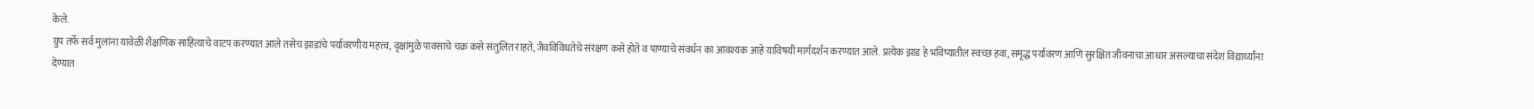केले.
ग्रुप तर्फे सर्व मुलांना यावेळी शैक्षणिक साहित्याचे वाटप करण्यात आले तसेच झाडांचे पर्यावरणीय महत्त्व, वृक्षांमुळे पावसाचे चक्र कसे संतुलित राहते, जैवविविधतेचे संरक्षण कसे होते व पाण्याचे संवर्धन का आवश्यक आहे याविषयी मार्गदर्शन करण्यात आले. प्रत्येक झाड हे भविष्यातील स्वच्छ हवा, समृद्ध पर्यावरण आणि सुरक्षित जीवनाचा आधार असल्याचा संदेश विद्यार्थ्यांना देण्यात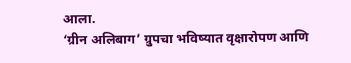आला.
‘ग्रीन अलिबाग’ ग्रुपचा भविष्यात वृक्षारोपण आणि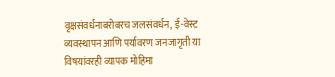वृक्षसंवर्धनाबरोबरच जलसंवर्धन, ई-वेस्ट व्यवस्थापन आणि पर्यावरण जनजागृती या विषयांवरही व्यापक मोहिमा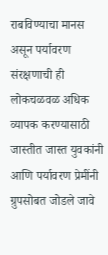राबविण्याचा मानस असून पर्यावरण संरक्षणाची ही लोकचळवळ अधिक व्यापक करण्यासाठी जास्तीत जास्त युवकांनी आणि पर्यावरण प्रेमींनी ग्रुपसोबत जोडले जावे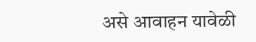असे आवाहन यावेळी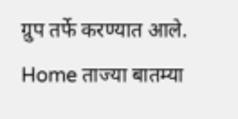ग्रुप तर्फे करण्यात आले.
Home ताज्या बातम्या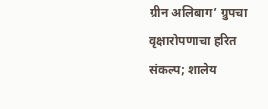ग्रीन अलिबाग’ ग्रुपचा वृक्षारोपणाचा हरित संकल्प; शालेय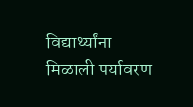विद्यार्थ्यांना मिळाली पर्यावरण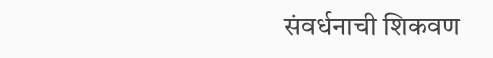संवर्धनाची शिकवण